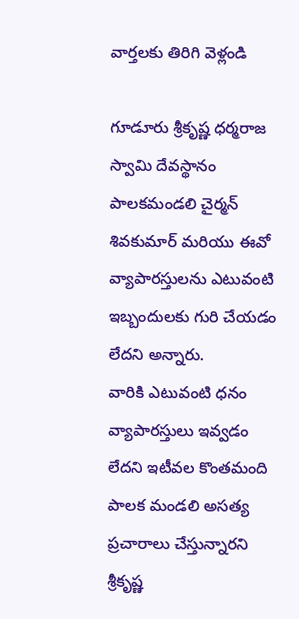వార్తలకు తిరిగి వెళ్లండి

గూడూరు శ్రీకృష్ణ ధర్మరాజ స్వామి దేవస్థానం పాలకమండలి చైర్మన్ శివకుమార్ మరియు ఈవో వ్యాపారస్తులను ఎటువంటి ఇబ్బందులకు గురి చేయడం లేదని అన్నారు.
వారికి ఎటువంటి ధనం వ్యాపారస్తులు ఇవ్వడం లేదని ఇటీవల కొంతమంది పాలక మండలి అసత్య ప్రచారాలు చేస్తున్నారని శ్రీకృష్ణ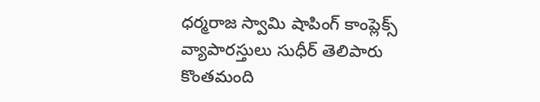ధర్మరాజ స్వామి షాపింగ్ కాంప్లెక్స్ వ్యాపారస్తులు సుధీర్ తెలిపారు కొంతమంది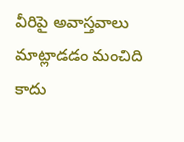వీరిపై అవాస్తవాలు మాట్లాడడం మంచిది కాదు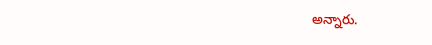అన్నారు.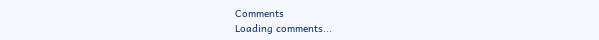Comments
Loading comments...